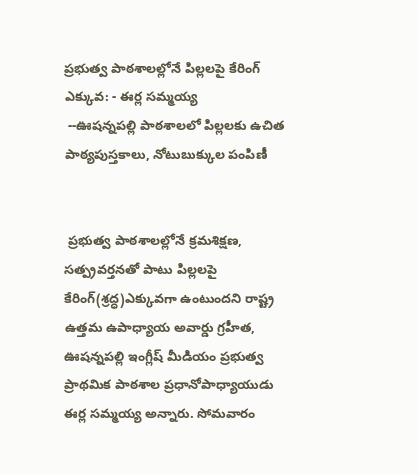ప్రభుత్వ పాఠశాలల్లోనే పిల్లలపై కేరింగ్ ఎక్కువ: - ఈర్ల సమ్మయ్య
 --ఊషన్నపల్లి పాఠశాలలో పిల్లలకు ఉచిత పాఠ్యపుస్తకాలు, నోటుబుక్కుల పంపిణీ


 ప్రభుత్వ పాఠశాలల్లోనే క్రమశిక్షణ, సత్ప్రవర్తనతో పాటు పిల్లలపై కేరింగ్(శ్రద్ధ)ఎక్కువగా ఉంటుందని రాష్ట్ర ఉత్తమ ఉపాధ్యాయ అవార్డు గ్రహీత, ఊషన్నపల్లి ఇంగ్లీష్ మీడియం ప్రభుత్వ ప్రాథమిక పాఠశాల ప్రధానోపాధ్యాయుడు ఈర్ల సమ్మయ్య అన్నారు. సోమవారం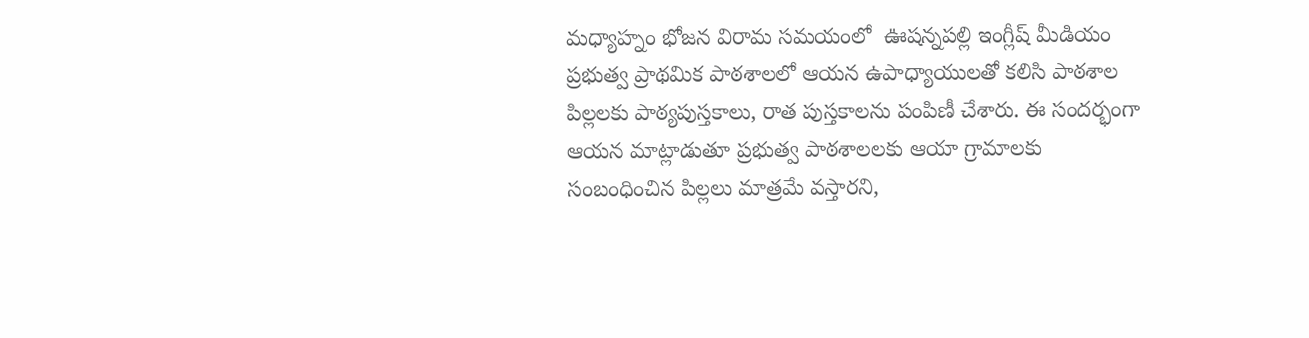మధ్యాహ్నం భోజన విరామ సమయంలో  ఊషన్నపల్లి ఇంగ్లీష్ మీడియం ప్రభుత్వ ప్రాథమిక పాఠశాలలో ఆయన ఉపాధ్యాయులతో కలిసి పాఠశాల పిల్లలకు పాఠ్యపుస్తకాలు, రాత పుస్తకాలను పంపిణీ చేశారు. ఈ సందర్భంగా ఆయన మాట్లాడుతూ ప్రభుత్వ పాఠశాలలకు ఆయా గ్రామాలకు సంబంధించిన పిల్లలు మాత్రమే వస్తారని,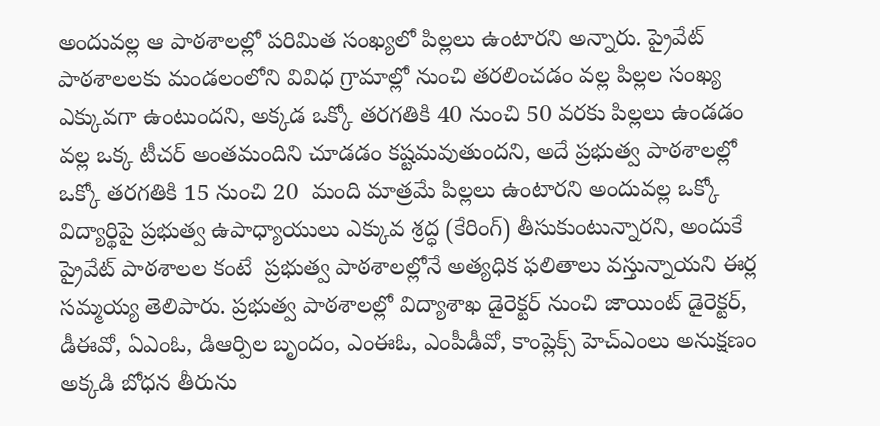అందువల్ల ఆ పాఠశాలల్లో పరిమిత సంఖ్యలో పిల్లలు ఉంటారని అన్నారు. ప్రైవేట్ పాఠశాలలకు మండలంలోని వివిధ గ్రామాల్లో నుంచి తరలించడం వల్ల పిల్లల సంఖ్య ఎక్కువగా ఉంటుందని, అక్కడ ఒక్కో తరగతికి 40 నుంచి 50 వరకు పిల్లలు ఉండడం వల్ల ఒక్క టీచర్ అంతమందిని చూడడం కష్టమవుతుందని, అదే ప్రభుత్వ పాఠశాలల్లో ఒక్కో తరగతికి 15 నుంచి 20  మంది మాత్రమే పిల్లలు ఉంటారని అందువల్ల ఒక్కో విద్యార్థిపై ప్రభుత్వ ఉపాధ్యాయులు ఎక్కువ శ్రద్ధ (కేరింగ్) తీసుకుంటున్నారని, అందుకే ప్రైవేట్ పాఠశాలల కంటే  ప్రభుత్వ పాఠశాలల్లోనే అత్యధిక ఫలితాలు వస్తున్నాయని ఈర్ల సమ్మయ్య తెలిపారు. ప్రభుత్వ పాఠశాలల్లో విద్యాశాఖ డైరెక్టర్ నుంచి జాయింట్ డైరెక్టర్, డీఈవో, ఏఎంఓ, డిఆర్పిల బృందం, ఎంఈఓ, ఎంపీడీవో, కాంప్లెక్స్ హెచ్ఎంలు అనుక్షణం అక్కడి బోధన తీరును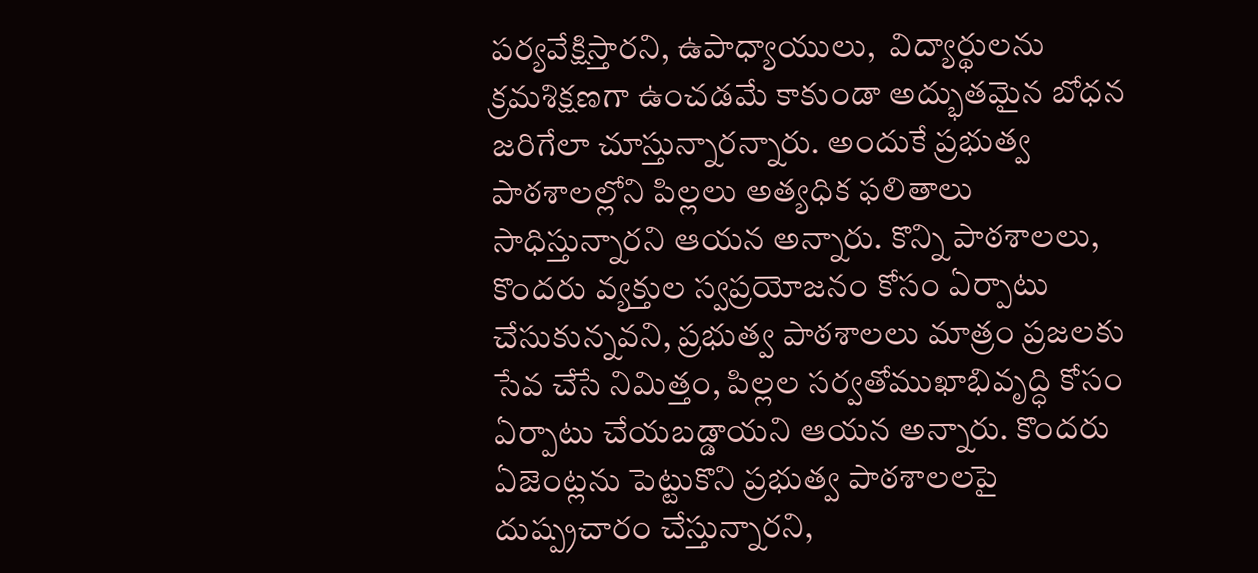పర్యవేక్షిస్తారని, ఉపాధ్యాయులు,  విద్యార్థులను క్రమశిక్షణగా ఉంచడమే కాకుండా అద్భుతమైన బోధన జరిగేలా చూస్తున్నారన్నారు. అందుకే ప్రభుత్వ పాఠశాలల్లోని పిల్లలు అత్యధిక ఫలితాలు సాధిస్తున్నారని ఆయన అన్నారు. కొన్ని పాఠశాలలు, కొందరు వ్యక్తుల స్వప్రయోజనం కోసం ఏర్పాటు చేసుకున్నవని, ప్రభుత్వ పాఠశాలలు మాత్రం ప్రజలకు సేవ చేసే నిమిత్తం, పిల్లల సర్వతోముఖాభివృద్ధి కోసం  ఏర్పాటు చేయబడ్డాయని ఆయన అన్నారు. కొందరు ఏజెంట్లను పెట్టుకొని ప్రభుత్వ పాఠశాలలపై దుష్ప్రచారం చేస్తున్నారని,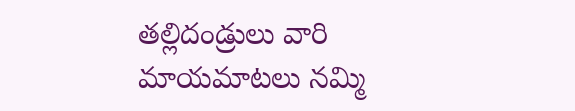తల్లిదండ్రులు వారి మాయమాటలు నమ్మి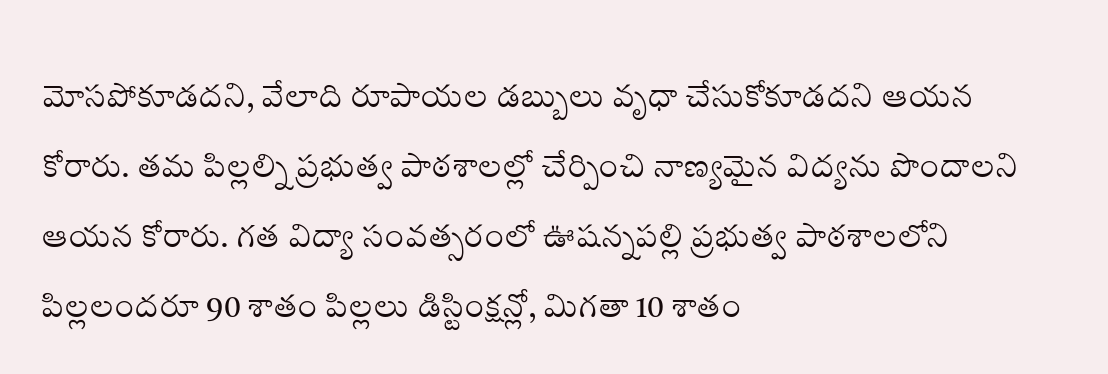మోసపోకూడదని, వేలాది రూపాయల డబ్బులు వృధా చేసుకోకూడదని ఆయన కోరారు. తమ పిల్లల్ని ప్రభుత్వ పాఠశాలల్లో చేర్పించి నాణ్యమైన విద్యను పొందాలని ఆయన కోరారు. గత విద్యా సంవత్సరంలో ఊషన్నపల్లి ప్రభుత్వ పాఠశాలలోని పిల్లలందరూ 90 శాతం పిల్లలు డిస్టింక్షన్లో, మిగతా 10 శాతం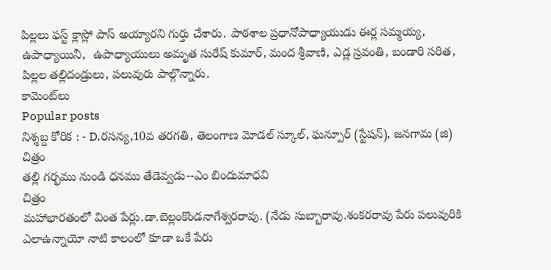పిల్లలు ఫస్ట్ క్లాస్లో పాస్ అయ్యారని గుర్తు చేశారు. పాఠశాల ప్రధానోపాధ్యాయుడు ఈర్ల సమ్మయ్య, ఉపాధ్యాయినీ,  ఉపాధ్యాయులు అమృత సురేష్ కుమార్, మంద శ్రీవాణి, ఎడ్ల స్రవంతి, బండారి సరిత, పిల్లల తల్లిదండ్రులు, పలువురు పాల్గొన్నారు.
కామెంట్‌లు
Popular posts
నిశ్శబ్ద కోరిక : - D.రసన్య,10వ తరగతి, తెలంగాణ మోడల్ స్కూల్, ఘన్పూర్ (స్టేషన్), జనగామ (జి)
చిత్రం
తల్లి గర్భము నుండి ధనము తేడెవ్వడు--ఎం బిందుమాధవి
చిత్రం
మహాభారతంలో వింత పేర్లు.డా.బెల్లంకొండనాగేశ్వరరావు. (నేడు సుబ్బారావు.శంకరరావు పేరు పలువురికి ఎలాఉన్నాయో నాటి కాలంలో కూడా ఒకే పేరు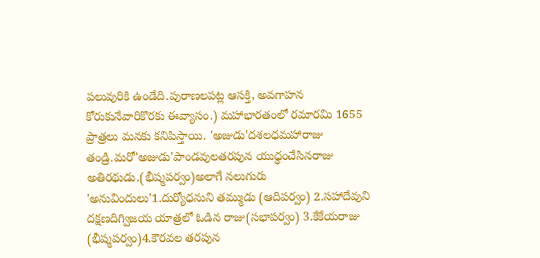పలువురికి ఉండేది.పురాణలపట్ల ఆసక్తి, అవగాహన కోరుకునేవారికొరకు ఈవ్యాసం.) మహాభారతంలో రమారమి 1655 ప్రాత్రలు మనకు కనిపిస్తాయి. 'అజుడు'దశలధమహారాజు తండ్రి.మరో'అజుడు'పాండవులతరపున యుధ్ధంచేసినరాజు అతిరథుడు.(భీష్మపర్వం)అలాగే నలుగురు 'అనువిందులు'1.దుర్యోధనుని తమ్ముడు (ఆదిపర్వం) 2.సహాదేవుని దక్షణదిగ్విజయ యాత్రలో ఓడిన రాజు(సభాపర్వం) 3.కేకేయరాజు (భీష్మపర్వం)4.కౌరవల తరపున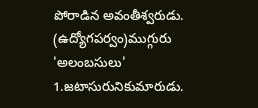పోరాడిన అవంతీశ్వరుడు. (ఉద్యోగపర్వం)ముగ్గురు 'అలంబసులు' 1.జటాసురునికుమారుడు.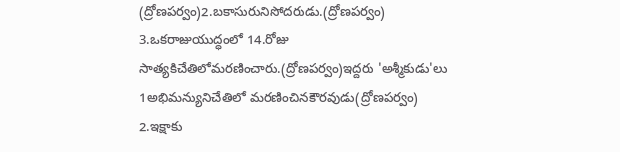(ద్రోణపర్వం)2.బకాసురునిసోదరుడు.(ద్రోణపర్వం) 3.ఒకరాజుయుద్ధంలో 14.రోజు సాత్యకిచేతిలోమరణించారు.(ద్రోణపర్వం)ఇద్దరు 'అశ్మీకుడు'లు 1అభిమన్యునిచేతిలో మరణించినకౌరవుడు(ద్రోణపర్వం) 2.ఇక్షాకు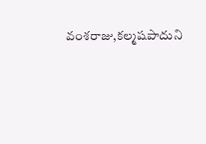వంశరాజు,కల్మషపాదుని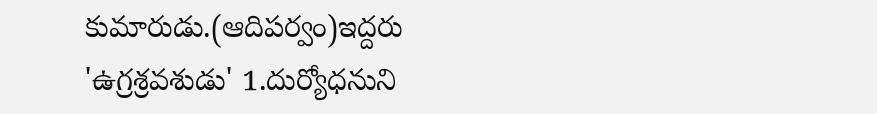కుమారుడు.(ఆదిపర్వం)ఇద్దరు 'ఉగ్రశ్రవశుడు' 1.దుర్యోధనుని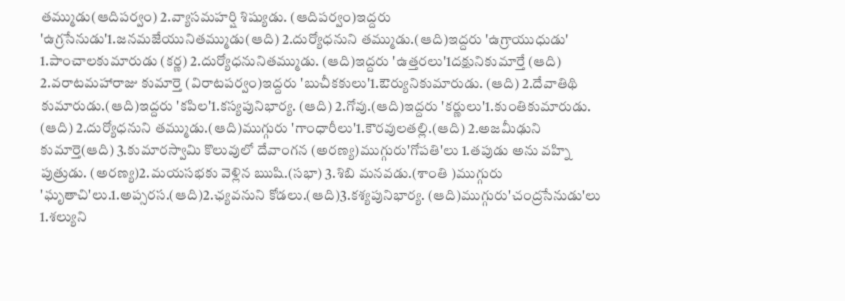తమ్ముడు(ఆదిపర్వం) 2.వ్యాసమహర్షి శిష్యుడు. (ఆదిపర్వం)ఇద్దరు 'ఉగ్రసేనుడు'1.జనమజేయునితమ్ముడు(ఆది) 2.దుర్యోధనుని తమ్ముడు.(ఆది)ఇద్దరు 'ఉగ్రాయుధుడు' 1.పాంచాలకుమారుడు (కర్ణ) 2.దుర్యోధనునితమ్ముడు. (ఆది)ఇద్దరు 'ఉత్తరలు'1దక్షునికుమార్తే (ఆది) 2.వరాటమహారాజు కుమార్తె (విరాటపర్వం)ఇద్దరు 'బుచీకకులు'1.ఔర్యునికుమారుడు. (ఆది) 2.దేవాతిథి కుమారుడు.(ఆది)ఇద్దరు 'కపిల'1.కస్యపునిభార్య. (ఆది) 2.గోవు.(ఆది)ఇద్దరు 'కర్ణులు'1.కుంతికుమారుడు. (ఆది) 2.దుర్యోధనుని తమ్ముడు.(ఆది)ముగ్గురు 'గాంధారీలు'1.కౌరవులతల్లి.(ఆది) 2.అజమీఢుని కుమార్తె(ఆది) 3.కుమారస్వామి కొలువులో దేవాంగన (అరణ్య)ముగ్గురు'గోపతి'లు 1.తపుడు అను వహ్ని పుత్రుడు. (అరణ్య)2.మయసభకు వెళ్లిన ఋషి.(సభా) 3.శిబి మనవడు.(శాంతి )ముగ్గురు 'ఘృతాచి'లు.1.అప్సరస.(ఆది)2.ఛ్యవనుని కోడలు.(ఆది)3.కశ్యపునిభార్య. (ఆది)ముగ్గురు'చంద్రసేనుడు'లు 1.శల్యుని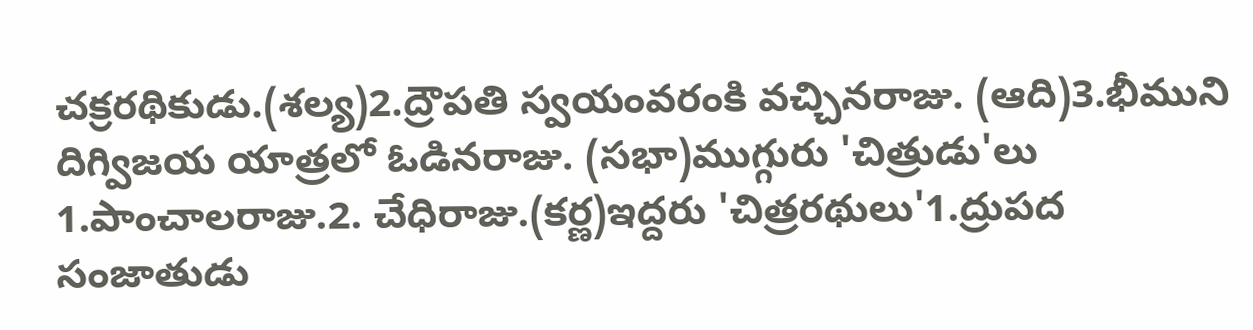చక్రరథికుడు.(శల్య)2.ద్రౌపతి స్వయంవరంకి వచ్చినరాజు. (ఆది)3.భీముని దిగ్విజయ యాత్రలో ఓడినరాజు. (సభా)ముగ్గురు 'చిత్రుడు'లు 1.పాంచాలరాజు.2. చేధిరాజు.(కర్ణ)ఇద్దరు 'చిత్రరథులు'1.ద్రుపద సంజాతుడు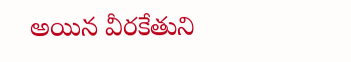అయిన వీరకేతుని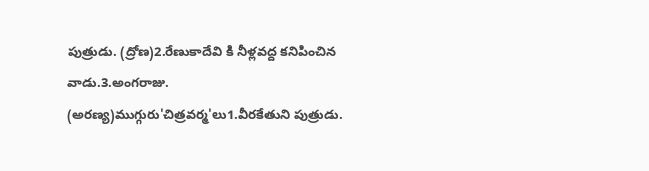పుత్రుడు. (ద్రోణ)2.రేణుకాదేవి కి నీళ్లవద్ద కనిపించిన వాడు.3.అంగరాజు. (అరణ్య)ముగ్గురు'చిత్రవర్మ'లు1.వీరకేతుని పుత్రుడు.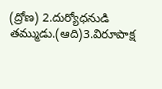(ద్రోణ) 2.దుర్యోధనుడి తమ్ముడు.(ఆది)3.విరూపాక్ష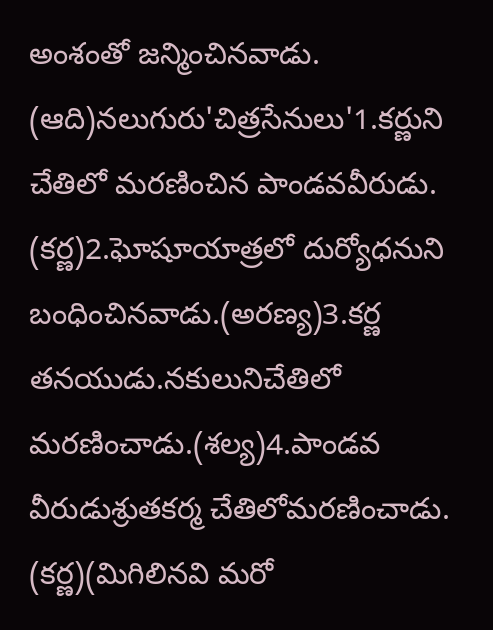అంశంతో జన్మించినవాడు. (ఆది)నలుగురు'చిత్రసేనులు'1.కర్ణుని చేతిలో మరణించిన పాండవవీరుడు. (కర్ణ)2.ఘోషూయాత్రలో దుర్యోధనుని బంధించినవాడు.(అరణ్య)3.కర్ణ తనయుడు.నకులునిచేతిలో మరణించాడు.(శల్య)4.పాండవ వీరుడుశ్రుతకర్మ చేతిలోమరణించాడు. (కర్ణ)(మిగిలినవి మరో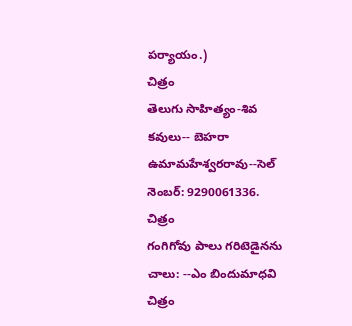పర్యాయం.)
చిత్రం
తెలుగు సాహిత్యం-శివ కవులు-- బెహరా ఉమామహేశ్వరరావు--సెల్ నెంబర్: 9290061336.
చిత్రం
గంగిగోవు పాలు గరిటెడైనను చాలు: --ఎం బిందుమాధవి
చిత్రం